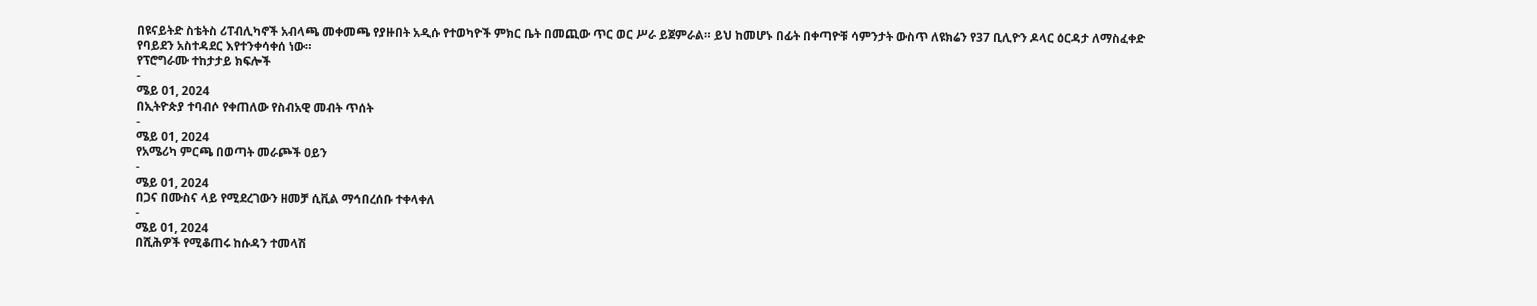በዩናይትድ ስቴትስ ሪፐብሊካኖች አብላጫ መቀመጫ የያዙበት አዲሱ የተወካዮች ምክር ቤት በመጪው ጥር ወር ሥራ ይጀምራል። ይህ ከመሆኑ በፊት በቀጣዮቹ ሳምንታት ውስጥ ለዩክሬን የ37 ቢሊዮን ዶላር ዕርዳታ ለማስፈቀድ የባይደን አስተዳደር እየተንቀሳቀሰ ነው።
የፕሮግራሙ ተከታታይ ክፍሎች
-
ሜይ 01, 2024
በኢትዮጵያ ተባብሶ የቀጠለው የስብአዊ መብት ጥሰት
-
ሜይ 01, 2024
የአሜሪካ ምርጫ በወጣት መራጮች ዐይን
-
ሜይ 01, 2024
በጋና በሙስና ላይ የሚደረገውን ዘመቻ ሲቪል ማኅበረሰቡ ተቀላቀለ
-
ሜይ 01, 2024
በሺሕዎች የሚቆጠሩ ከሱዳን ተመላሽ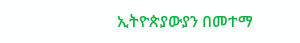ኢትዮጵያውያን በመተማ